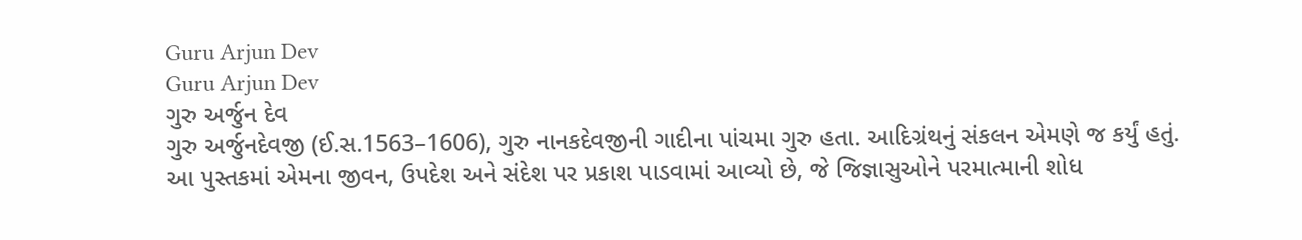Guru Arjun Dev
Guru Arjun Dev
ગુરુ અર્જુન દેવ
ગુરુ અર્જુનદેવજી (ઈ.સ.1563–1606), ગુરુ નાનકદેવજીની ગાદીના પાંચમા ગુરુ હતા. આદિગ્રંથનું સંકલન એમણે જ કર્યું હતું. આ પુસ્તકમાં એમના જીવન, ઉપદેશ અને સંદેશ પર પ્રકાશ પાડવામાં આવ્યો છે, જે જિજ્ઞાસુઓને પરમાત્માની શોધ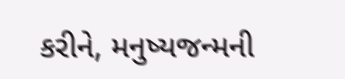કરીને, મનુષ્યજન્મની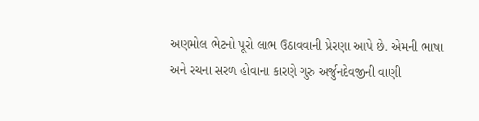અણમોલ ભેટનો પૂરો લાભ ઉઠાવવાની પ્રેરણા આપે છે. એમની ભાષા અને રચના સરળ હોવાના કારણે ગુરુ અર્જુનદેવજીની વાણી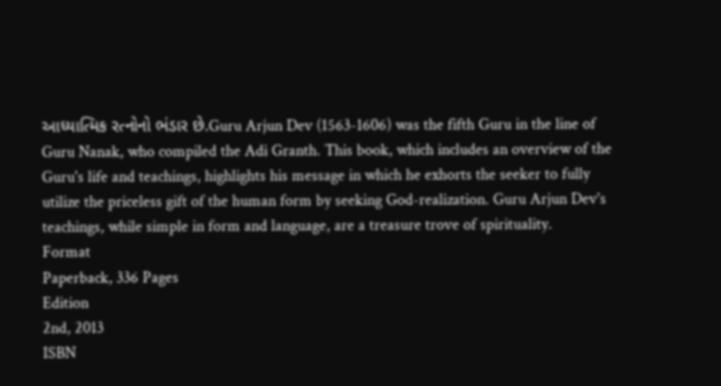આધ્યાત્મિક રત્નોનો ભંડાર છે.Guru Arjun Dev (1563-1606) was the fifth Guru in the line of Guru Nanak, who compiled the Adi Granth. This book, which includes an overview of the Guru's life and teachings, highlights his message in which he exhorts the seeker to fully utilize the priceless gift of the human form by seeking God-realization. Guru Arjun Dev's teachings, while simple in form and language, are a treasure trove of spirituality.
Format
Paperback, 336 Pages
Edition
2nd, 2013
ISBN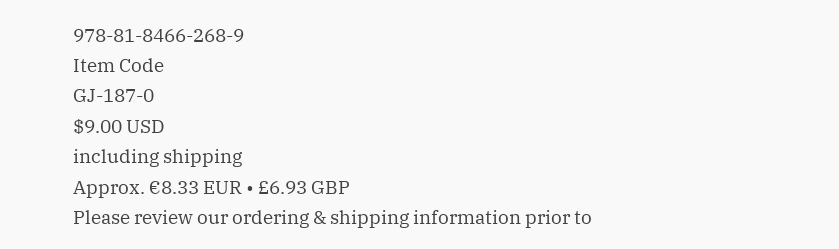978-81-8466-268-9
Item Code
GJ-187-0
$9.00 USD
including shipping
Approx. €8.33 EUR • £6.93 GBP
Please review our ordering & shipping information prior to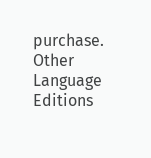purchase.
Other Language Editions